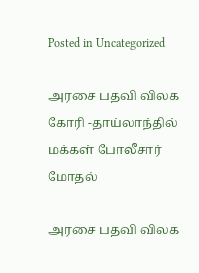Posted in Uncategorized

அரசை பதவி விலக கோரி -தாய்லாந்தில் மக்கள் போலீசார் மோதல்

அரசை பதவி விலக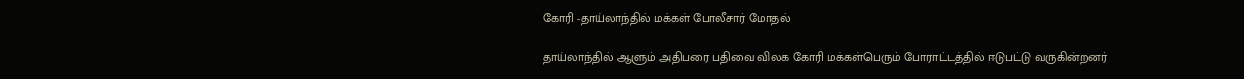கோரி -தாய்லாந்தில் மக்கள் போலீசார் மோதல்

தாய்லாந்தில் ஆளும் அதிபரை பதிவை விலக கோரி மக்கள்பெரும் போராட்டத்தில் ஈடுபட்டு வருகின்றனர்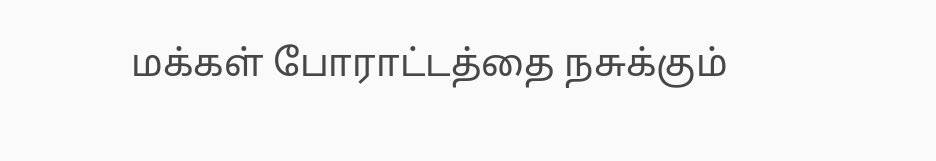மக்கள் போராட்டத்தை நசுக்கும்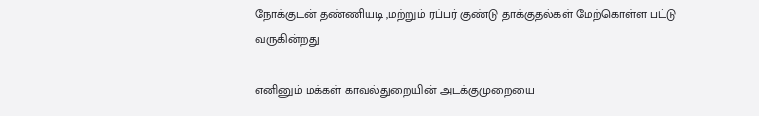நோக்குடன் தண்ணியடி ,மற்றும் ரப்பர் குண்டு தாக்குதல்கள் மேற்கொள்ள பட்டு வருகின்றது

எனினும் மக்கள் காவல்துறையின் அடக்குமுறையை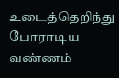உடைத்தெறிந்து போராடிய வண்ணம்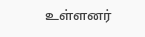உள்ளனர்